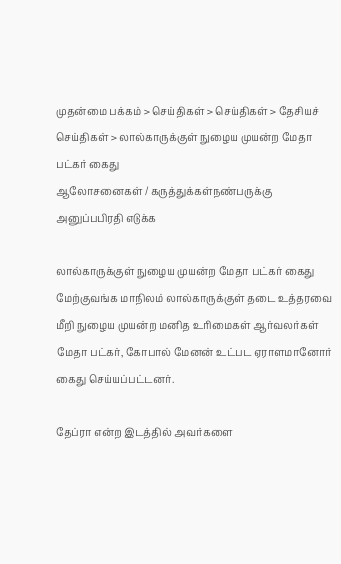முதன்மை பக்கம் > செய்திகள் > செய்திகள் > தேசியச் செய்திகள் > லால்காருக்குள் நுழைய முயன்ற மேதா பட்கர் கைது
ஆலோசனைகள் / கருத்துக்கள்நண்பருக்கு அனுப்பபிரதி எடுக்க

லால்காருக்குள் நுழைய முயன்ற மேதா பட்கர் கைது
மேற்குவங்க மாநிலம் லால்காருக்குள் தடை உத்தரவை மீறி நுழைய முயன்ற மனித உரிமைகள் ஆர்வலர்கள் மேதா பட்கர், கோபால் மேனன் உட்பட ஏராளமானோர் கைது செய்யப்பட்டனர்.

தேப்ரா என்ற இடத்தில் அவர்களை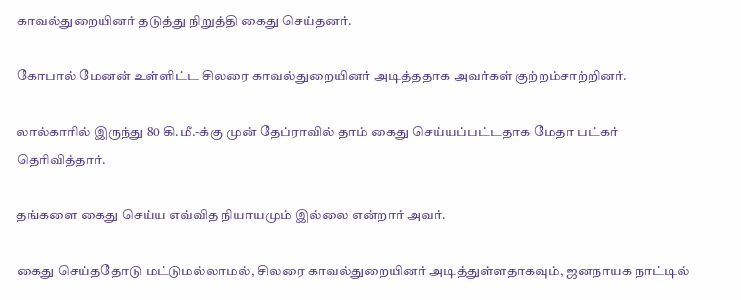காவல்துறையினர் தடுத்து நிறுத்தி கைது செய்தனர்.

கோபால் மேனன் உள்ளிட்ட சிலரை காவல்துறையினர் அடித்ததாக அவர்கள் குற்றம்சாற்றினர்.

லால்காரில் இருந்து 80 கி.மீ.-க்கு முன் தேப்ராவில் தாம் கைது செய்யப்பட்டதாக மேதா பட்கர் தெரிவித்தார்.

தங்களை கைது செய்ய எவ்வித நியாயமும் இல்லை என்றார் அவர்.

கைது செய்ததோடு மட்டுமல்லாமல், சிலரை காவல்துறையினர் அடித்துள்ளதாகவும், ஜனநாயக நாட்டில்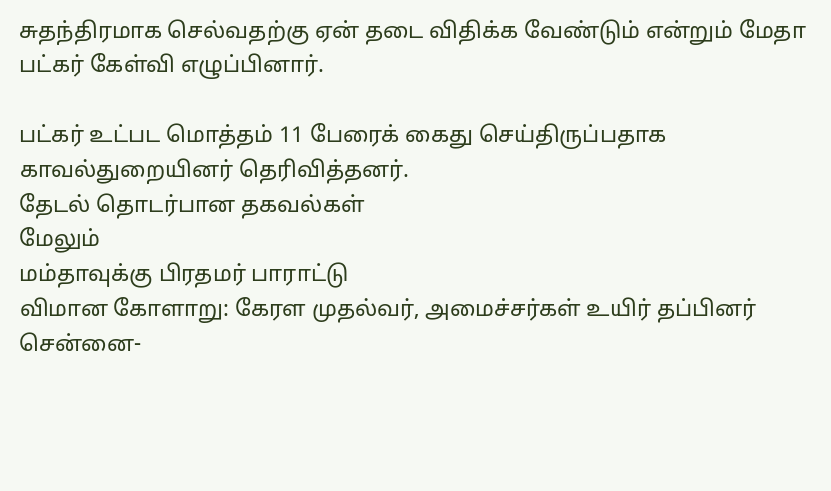சுதந்திரமாக செல்வதற்கு ஏன் தடை விதிக்க வேண்டும் என்றும் மேதா பட்கர் கேள்வி எழுப்பினார்.

பட்கர் உட்பட மொத்தம் 11 பேரைக் கைது செய்திருப்பதாக காவல்துறையினர் தெரிவித்தனர்.
தேட‌ல் தொட‌ர்பான தகவ‌ல்க‌ள்
மேலும்
மம்தாவுக்கு பிரதமர் பாராட்டு
விமான கோளாறு: கேரள முதல்வர், அமைச்சர்கள் உயிர் தப்பினர்
சென்னை-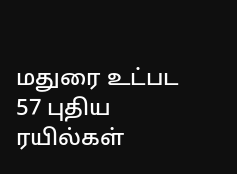மதுரை உட்பட 57 புதிய ரயில்கள்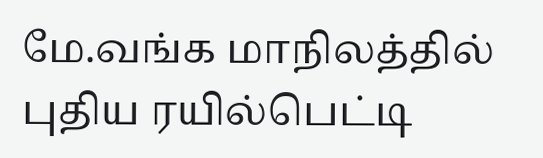மே.வங்க மாநிலத்தில் புதிய ரயில்பெட்டி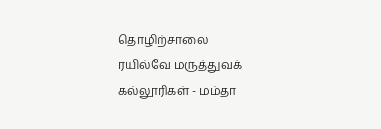தொழிற்சாலை
ரயில்வே மருத்துவக் கல்லூரிகள் - மம்தா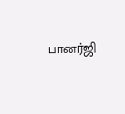பானர்ஜி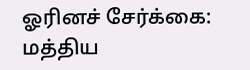ஓரினச் சேர்க்கை: மத்திய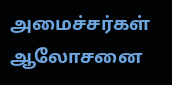அமைச்சர்கள் ஆலோசனை